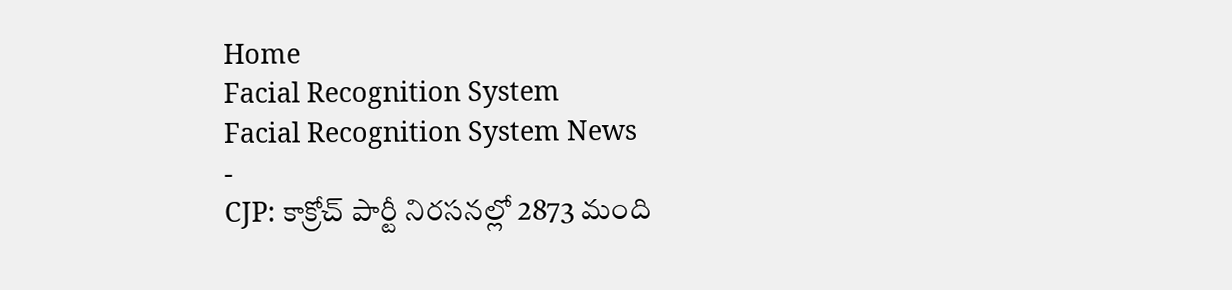Home
Facial Recognition System
Facial Recognition System News
-
CJP: కాక్రోచ్ పార్టీ నిరసనల్లో 2873 మంది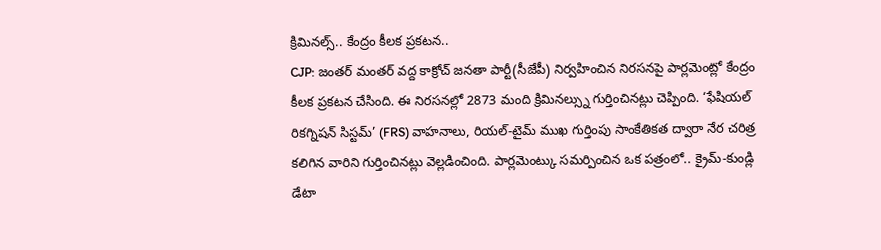క్రిమినల్స్.. కేంద్రం కీలక ప్రకటన..
CJP: జంతర్ మంతర్ వద్ద కాక్రోచ్ జనతా పార్టీ(సీజేపీ) నిర్వహించిన నిరసనపై పార్లమెంట్లో కేంద్రం కీలక ప్రకటన చేసింది. ఈ నిరసనల్లో 2873 మంది క్రిమినల్స్ను గుర్తించినట్లు చెప్పింది. ‘ఫేషియల్ రికగ్నిషన్ సిస్టమ్’ (FRS) వాహనాలు, రియల్-టైమ్ ముఖ గుర్తింపు సాంకేతికత ద్వారా నేర చరిత్ర కలిగిన వారిని గుర్తించినట్లు వెల్లడించింది. పార్లమెంట్కు సమర్పించిన ఒక పత్రంలో.. క్రైమ్-కుండ్లి డేటా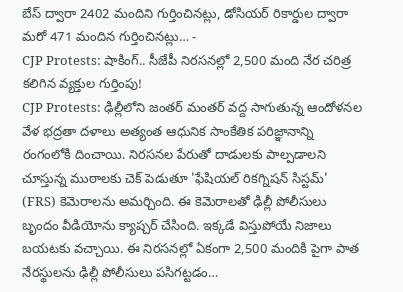బేస్ ద్వారా 2402 మందిని గుర్తించినట్లు, డోసియర్ రికార్డుల ద్వారా మరో 471 మందిన గుర్తించినట్లు… -
CJP Protests: షాకింగ్.. సీజేపీ నిరసనల్లో 2,500 మంది నేర చరిత్ర కలిగిన వ్యక్తుల గుర్తింపు!
CJP Protests: ఢిల్లీలోని జంతర్ మంతర్ వద్ద సాగుతున్న ఆందోళనల వేళ భద్రతా దళాలు అత్యంత ఆధునిక సాంకేతిక పరిజ్ఞానాన్ని రంగంలోకి దించాయి. నిరసనల పేరుతో దాడులకు పాల్పడాలని చూస్తున్న ముఠాలకు చెక్ పెడుతూ 'ఫేషియల్ రికగ్నిషన్ సిస్టమ్' (FRS) కెమెరాలను అమర్చింది. ఈ కెమెరాలతో ఢిల్లీ పోలీసులు బృందం వీడియోను క్యాప్చర్ చేసింది. ఇక్కడే విస్తుపోయే నిజాలు బయటకు వచ్చాయి. ఈ నిరసనల్లో ఏకంగా 2,500 మందికి పైగా పాత నేరస్థులను ఢిల్లీ పోలీసులు పసిగట్టడం…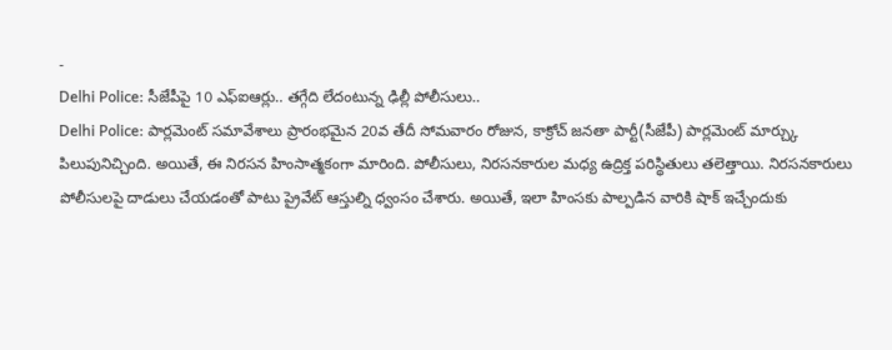-
Delhi Police: సీజేపీపై 10 ఎఫ్ఐఆర్లు.. తగ్గేది లేదంటున్న ఢిల్లీ పోలీసులు..
Delhi Police: పార్లమెంట్ సమావేశాలు ప్రారంభమైన 20వ తేదీ సోమవారం రోజున, కాక్రోచ్ జనతా పార్టీ(సీజేపీ) పార్లమెంట్ మార్చ్కు పిలుపునిచ్చింది. అయితే, ఈ నిరసన హింసాత్మకంగా మారింది. పోలీసులు, నిరసనకారుల మధ్య ఉద్రిక్త పరిస్థితులు తలెత్తాయి. నిరసనకారులు పోలీసులపై దాడులు చేయడంతో పాటు ప్రైవేట్ ఆస్తుల్ని ధ్వంసం చేశారు. అయితే, ఇలా హింసకు పాల్పడిన వారికి షాక్ ఇచ్చేందుకు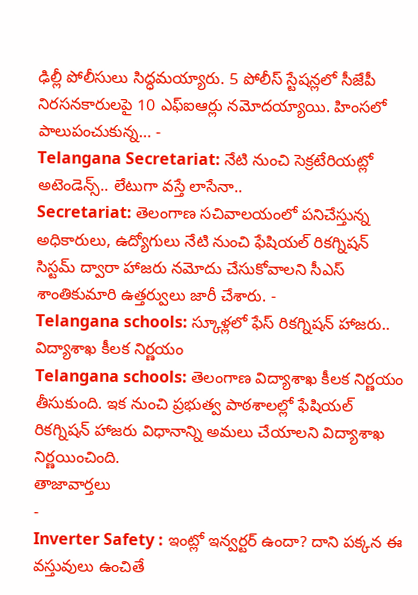ఢిల్లీ పోలీసులు సిద్ధమయ్యారు. 5 పోలీస్ స్టేషన్లలో సీజేపీ నిరసనకారులపై 10 ఎఫ్ఐఆర్లు నమోదయ్యాయి. హింసలో పాలుపంచుకున్న… -
Telangana Secretariat: నేటి నుంచి సెక్రటేరియట్లో అటెండెన్స్.. లేటుగా వస్తే లాసేనా..
Secretariat: తెలంగాణ సచివాలయంలో పనిచేస్తున్న అధికారులు, ఉద్యోగులు నేటి నుంచి ఫేషియల్ రికగ్నిషన్ సిస్టమ్ ద్వారా హాజరు నమోదు చేసుకోవాలని సీఎస్ శాంతికుమారి ఉత్తర్వులు జారీ చేశారు. -
Telangana schools: స్కూళ్లలో ఫేస్ రికగ్నిషన్ హాజరు.. విద్యాశాఖ కీలక నిర్ణయం
Telangana schools: తెలంగాణ విద్యాశాఖ కీలక నిర్ణయం తీసుకుంది. ఇక నుంచి ప్రభుత్వ పాఠశాలల్లో ఫేషియల్ రికగ్నిషన్ హాజరు విధానాన్ని అమలు చేయాలని విద్యాశాఖ నిర్ణయించింది.
తాజావార్తలు
-
Inverter Safety : ఇంట్లో ఇన్వర్టర్ ఉందా? దాని పక్కన ఈ వస్తువులు ఉంచితే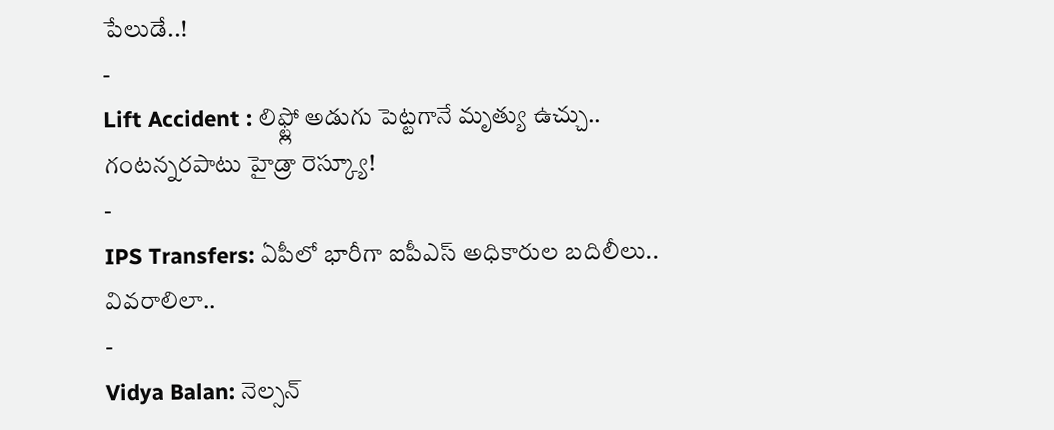పేలుడే..!
-
Lift Accident : లిఫ్ట్లో అడుగు పెట్టగానే మృత్యు ఉచ్చు.. గంటన్నరపాటు హైడ్రా రెస్క్యూ!
-
IPS Transfers: ఏపీలో భారీగా ఐపీఎస్ అధికారుల బదిలీలు.. వివరాలిలా..
-
Vidya Balan: నెల్సన్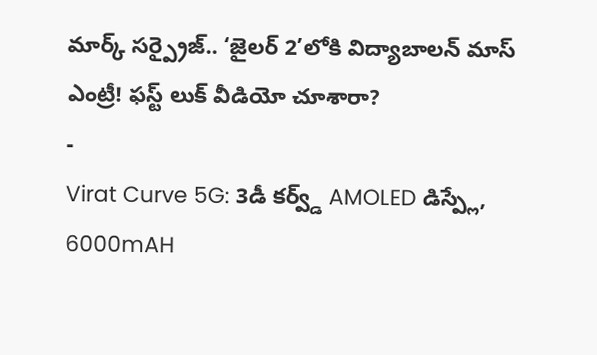మార్క్ సర్ప్రైజ్.. ‘జైలర్ 2’లోకి విద్యాబాలన్ మాస్ ఎంట్రీ! ఫస్ట్ లుక్ వీడియో చూశారా?
-
Virat Curve 5G: 3డీ కర్వ్డ్ AMOLED డిస్ప్లే, 6000mAH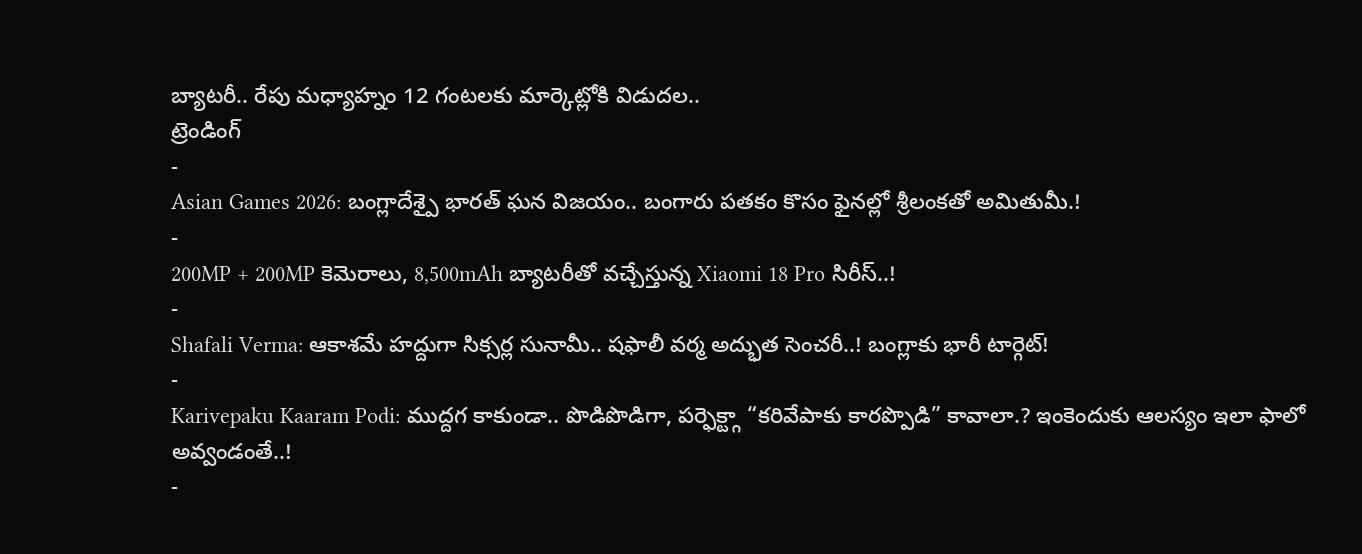బ్యాటరీ.. రేపు మధ్యాహ్నం 12 గంటలకు మార్కెట్లోకి విడుదల..
ట్రెండింగ్
-
Asian Games 2026: బంగ్లాదేశ్పై భారత్ ఘన విజయం.. బంగారు పతకం కొసం ఫైనల్లో శ్రీలంకతో అమితుమీ.!
-
200MP + 200MP కెమెరాలు, 8,500mAh బ్యాటరీతో వచ్చేస్తున్న Xiaomi 18 Pro సిరీస్..!
-
Shafali Verma: ఆకాశమే హద్దుగా సిక్సర్ల సునామీ.. షఫాలీ వర్మ అద్భుత సెంచరీ..! బంగ్లాకు భారీ టార్గెట్!
-
Karivepaku Kaaram Podi: ముద్దగ కాకుండా.. పొడిపొడిగా, పర్ఫెక్ట్గా “కరివేపాకు కారప్పొడి” కావాలా.? ఇంకెందుకు ఆలస్యం ఇలా ఫాలో అవ్వండంతే..!
-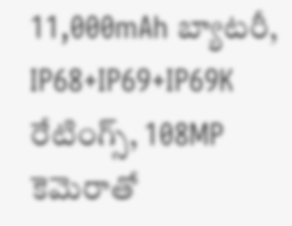11,000mAh బ్యాటరీ, IP68+IP69+IP69K రేటింగ్స్, 108MP కెమెరాతో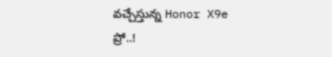వచ్చేస్తున్న Honor X9e ప్రో..!